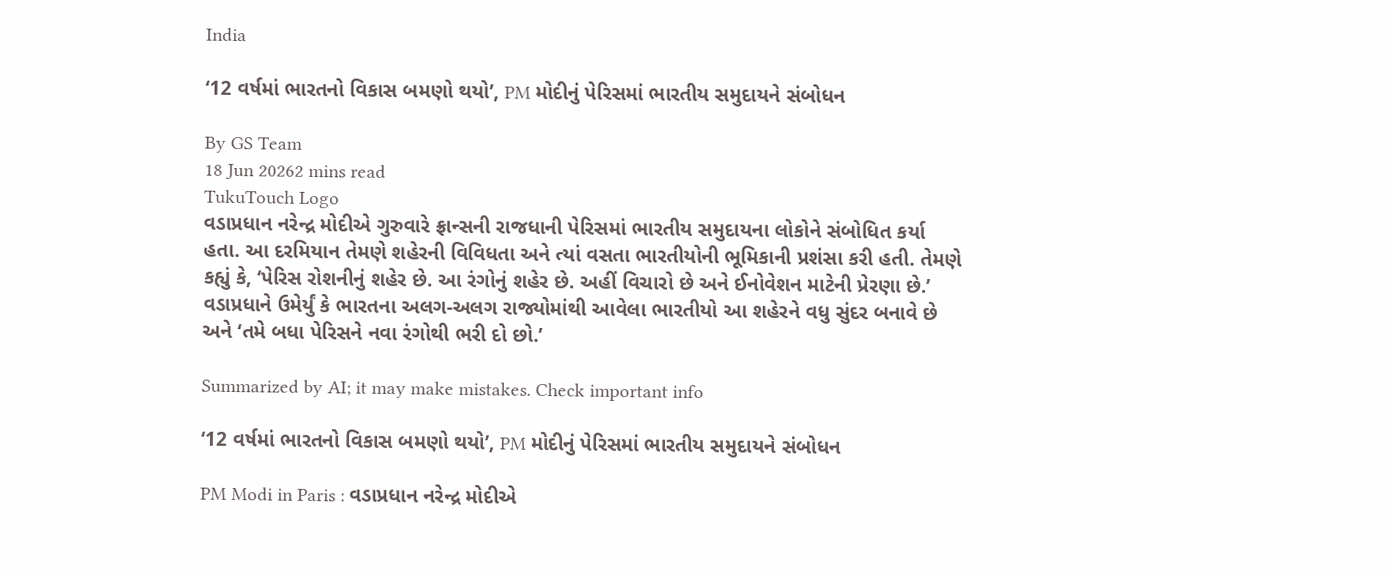India

‘12 વર્ષમાં ભારતનો વિકાસ બમણો થયો’, PM મોદીનું પેરિસમાં ભારતીય સમુદાયને સંબોધન

By GS Team
18 Jun 20262 mins read
TukuTouch Logo
વડાપ્રધાન નરેન્દ્ર મોદીએ ગુરુવારે ફ્રાન્સની રાજધાની પેરિસમાં ભારતીય સમુદાયના લોકોને સંબોધિત કર્યા હતા. આ દરમિયાન તેમણે શહેરની વિવિધતા અને ત્યાં વસતા ભારતીયોની ભૂમિકાની પ્રશંસા કરી હતી. તેમણે કહ્યું કે, ‘પેરિસ રોશનીનું શહેર છે. આ રંગોનું શહેર છે. અહીં વિચારો છે અને ઈનોવેશન માટેની પ્રેરણા છે.’ વડાપ્રધાને ઉમેર્યું કે ભારતના અલગ-અલગ રાજ્યોમાંથી આવેલા ભારતીયો આ શહેરને વધુ સુંદર બનાવે છે અને ‘તમે બધા પેરિસને નવા રંગોથી ભરી દો છો.’

Summarized by AI; it may make mistakes. Check important info

‘12 વર્ષમાં ભારતનો વિકાસ બમણો થયો’, PM મોદીનું પેરિસમાં ભારતીય સમુદાયને સંબોધન

PM Modi in Paris : વડાપ્રધાન નરેન્દ્ર મોદીએ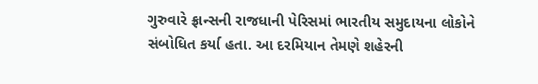ગુરુવારે ફ્રાન્સની રાજધાની પેરિસમાં ભારતીય સમુદાયના લોકોને સંબોધિત કર્યા હતા. આ દરમિયાન તેમણે શહેરની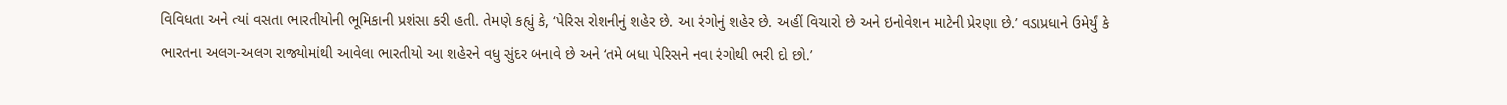વિવિધતા અને ત્યાં વસતા ભારતીયોની ભૂમિકાની પ્રશંસા કરી હતી. તેમણે કહ્યું કે, ‘પેરિસ રોશનીનું શહેર છે. આ રંગોનું શહેર છે. અહીં વિચારો છે અને ઇનોવેશન માટેની પ્રેરણા છે.’ વડાપ્રધાને ઉમેર્યું કે ભારતના અલગ-અલગ રાજ્યોમાંથી આવેલા ભારતીયો આ શહેરને વધુ સુંદર બનાવે છે અને ‘તમે બધા પેરિસને નવા રંગોથી ભરી દો છો.’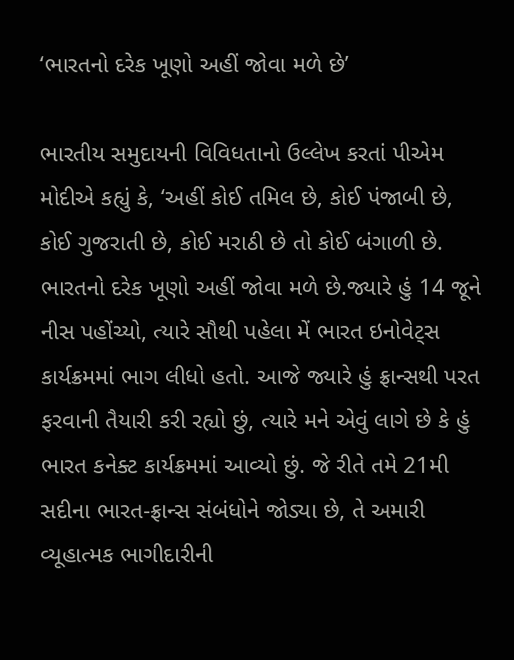‘ભારતનો દરેક ખૂણો અહીં જોવા મળે છે’

ભારતીય સમુદાયની વિવિધતાનો ઉલ્લેખ કરતાં પીએમ મોદીએ કહ્યું કે, ‘અહીં કોઈ તમિલ છે, કોઈ પંજાબી છે, કોઈ ગુજરાતી છે, કોઈ મરાઠી છે તો કોઈ બંગાળી છે. ભારતનો દરેક ખૂણો અહીં જોવા મળે છે.જ્યારે હું 14 જૂને નીસ પહોંચ્યો, ત્યારે સૌથી પહેલા મેં ભારત ઇનોવેટ્સ કાર્યક્રમમાં ભાગ લીધો હતો. આજે જ્યારે હું ફ્રાન્સથી પરત ફરવાની તૈયારી કરી રહ્યો છું, ત્યારે મને એવું લાગે છે કે હું ભારત કનેક્ટ કાર્યક્રમમાં આવ્યો છું. જે રીતે તમે 21મી સદીના ભારત-ફ્રાન્સ સંબંધોને જોડ્યા છે, તે અમારી વ્યૂહાત્મક ભાગીદારીની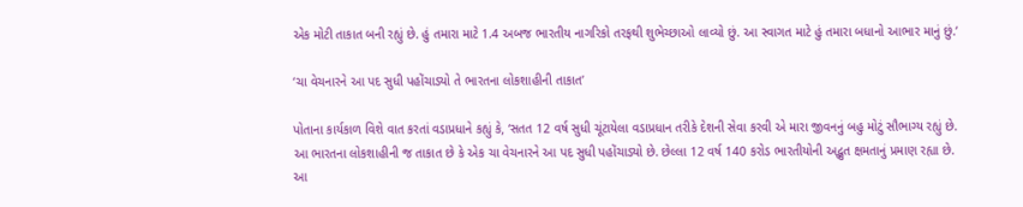એક મોટી તાકાત બની રહ્યું છે. હું તમારા માટે 1.4 અબજ ભારતીય નાગરિકો તરફથી શુભેચ્છાઓ લાવ્યો છું. આ સ્વાગત માટે હું તમારા બધાનો આભાર માનું છું.’

‘ચા વેચનારને આ પદ સુધી પહોંચાડ્યો તે ભારતના લોકશાહીની તાકાત’

પોતાના કાર્યકાળ વિશે વાત કરતાં વડાપ્રધાને કહ્યું કે, ‘સતત 12 વર્ષ સુધી ચૂંટાયેલા વડાપ્રધાન તરીકે દેશની સેવા કરવી એ મારા જીવનનું બહુ મોટું સૌભાગ્ય રહ્યું છે. આ ભારતના લોકશાહીની જ તાકાત છે કે એક ચા વેચનારને આ પદ સુધી પહોંચાડ્યો છે. છેલ્લા 12 વર્ષ 140 કરોડ ભારતીયોની અદ્ભુત ક્ષમતાનું પ્રમાણ રહ્યા છે. આ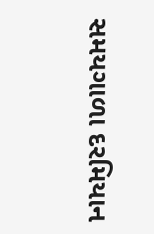સમયગાળા દરમિયાન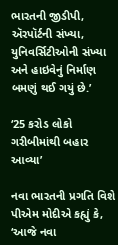ભારતની જીડીપી, ઍરપૉર્ટની સંખ્યા, યુનિવર્સિટીઓની સંખ્યા અને હાઇવેનું નિર્માણ બમણું થઈ ગયું છે.’

‘25 કરોડ લોકો ગરીબીમાંથી બહાર આવ્યા’

નવા ભારતની પ્રગતિ વિશે પીએમ મોદીએ કહ્યું કે, ‘આજે નવા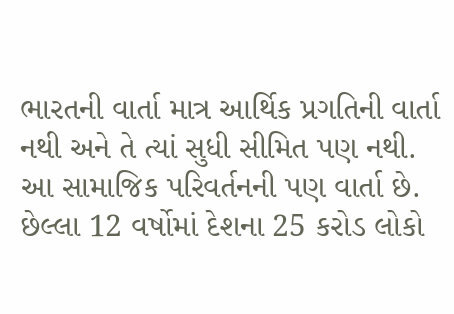ભારતની વાર્તા માત્ર આર્થિક પ્રગતિની વાર્તા નથી અને તે ત્યાં સુધી સીમિત પણ નથી. આ સામાજિક પરિવર્તનની પણ વાર્તા છે. છેલ્લા 12 વર્ષોમાં દેશના 25 કરોડ લોકો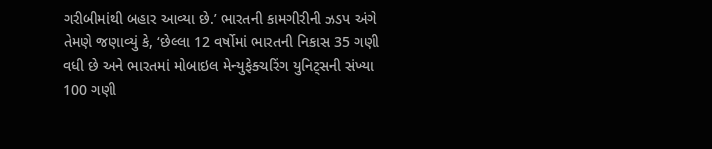ગરીબીમાંથી બહાર આવ્યા છે.’ ભારતની કામગીરીની ઝડપ અંગે તેમણે જણાવ્યું કે, ‘છેલ્લા 12 વર્ષોમાં ભારતની નિકાસ 35 ગણી વધી છે અને ભારતમાં મોબાઇલ મેન્યુફેક્ચરિંગ યુનિટ્સની સંખ્યા 100 ગણી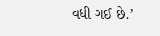વધી ગઈ છે.’